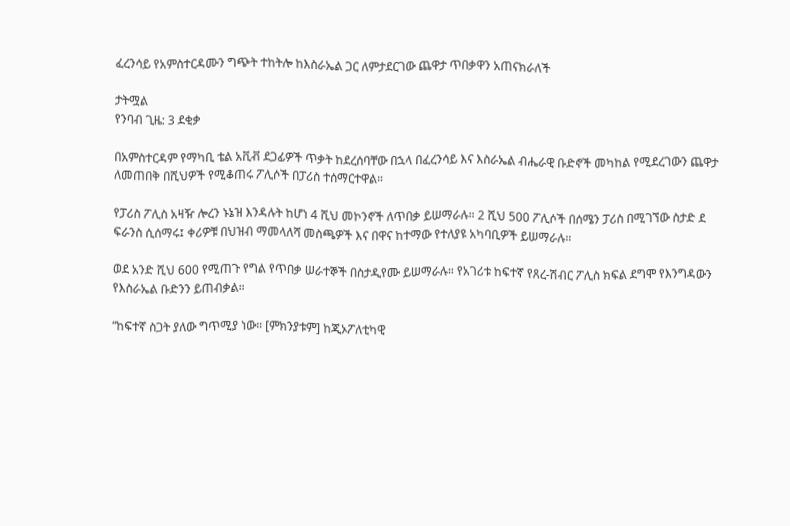ፈረንሳይ የአምስተርዳሙን ግጭት ተከትሎ ከእስራኤል ጋር ለምታደርገው ጨዋታ ጥበቃዋን አጠናክራለች

ታትሟል
የንባብ ጊዜ: 3 ደቂቃ

በአምስተርዳም የማካቢ ቴል አቪቭ ደጋፊዎች ጥቃት ከደረሰባቸው በኋላ በፈረንሳይ እና እስራኤል ብሔራዊ ቡድኖች መካከል የሚደረገውን ጨዋታ ለመጠበቅ በሺህዎች የሚቆጠሩ ፖሊሶች በፓሪስ ተሰማርተዋል።

የፓሪስ ፖሊስ አዛዥ ሎረን ኑኔዝ እንዳሉት ከሆነ 4 ሺህ መኮንኖች ለጥበቃ ይሠማራሉ። 2 ሺህ 500 ፖሊሶች በሰሜን ፓሪስ በሚገኘው ስታድ ደ ፍራንስ ሲሰማሩ፤ ቀሪዎቹ በህዝብ ማመላለሻ መስጫዎች እና በዋና ከተማው የተለያዩ አካባቢዎች ይሠማራሉ።

ወደ አንድ ሺህ 600 የሚጠጉ የግል የጥበቃ ሠራተኞች በስታዲየሙ ይሠማራሉ። የአገሪቱ ከፍተኛ የጸረ-ሽብር ፖሊስ ክፍል ደግሞ የእንግዳውን የእስራኤል ቡድንን ይጠብቃል።

“ከፍተኛ ስጋት ያለው ግጥሚያ ነው። [ምክንያቱም] ከጂኦፖለቲካዊ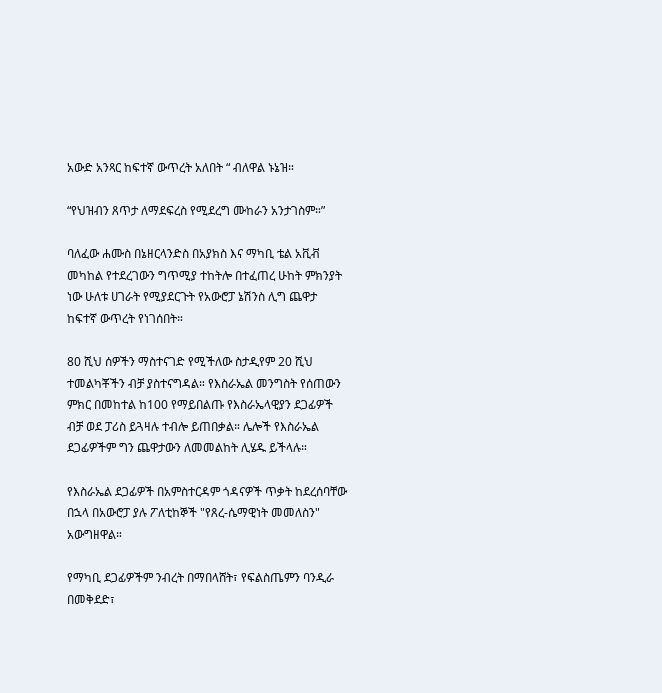አውድ አንጻር ከፍተኛ ውጥረት አለበት “ ብለዋል ኑኔዝ።

“የህዝብን ጸጥታ ለማደፍረስ የሚደረግ ሙከራን አንታገስም።”

ባለፈው ሐሙስ በኔዘርላንድስ በአያክስ እና ማካቢ ቴል አቪቭ መካከል የተደረገውን ግጥሚያ ተከትሎ በተፈጠረ ሁከት ምክንያት ነው ሁለቱ ሀገራት የሚያደርጉት የአውሮፓ ኔሽንስ ሊግ ጨዋታ ከፍተኛ ውጥረት የነገሰበት።

80 ሺህ ሰዎችን ማስተናገድ የሚችለው ስታዲየም 20 ሺህ ተመልካቾችን ብቻ ያስተናግዳል። የእስራኤል መንግስት የሰጠውን ምክር በመከተል ከ100 የማይበልጡ የእስራኤላዊያን ደጋፊዎች ብቻ ወደ ፓሪስ ይጓዛሉ ተብሎ ይጠበቃል። ሌሎች የእስራኤል ደጋፊዎችም ግን ጨዋታውን ለመመልከት ሊሄዱ ይችላሉ።

የእስራኤል ደጋፊዎች በአምስተርዳም ጎዳናዎች ጥቃት ከደረሰባቸው በኋላ በአውሮፓ ያሉ ፖለቲከኞች "የጸረ-ሴማዊነት መመለስን" አውግዘዋል።

የማካቢ ደጋፊዎችም ንብረት በማበላሸት፣ የፍልስጤምን ባንዲራ በመቅደድ፣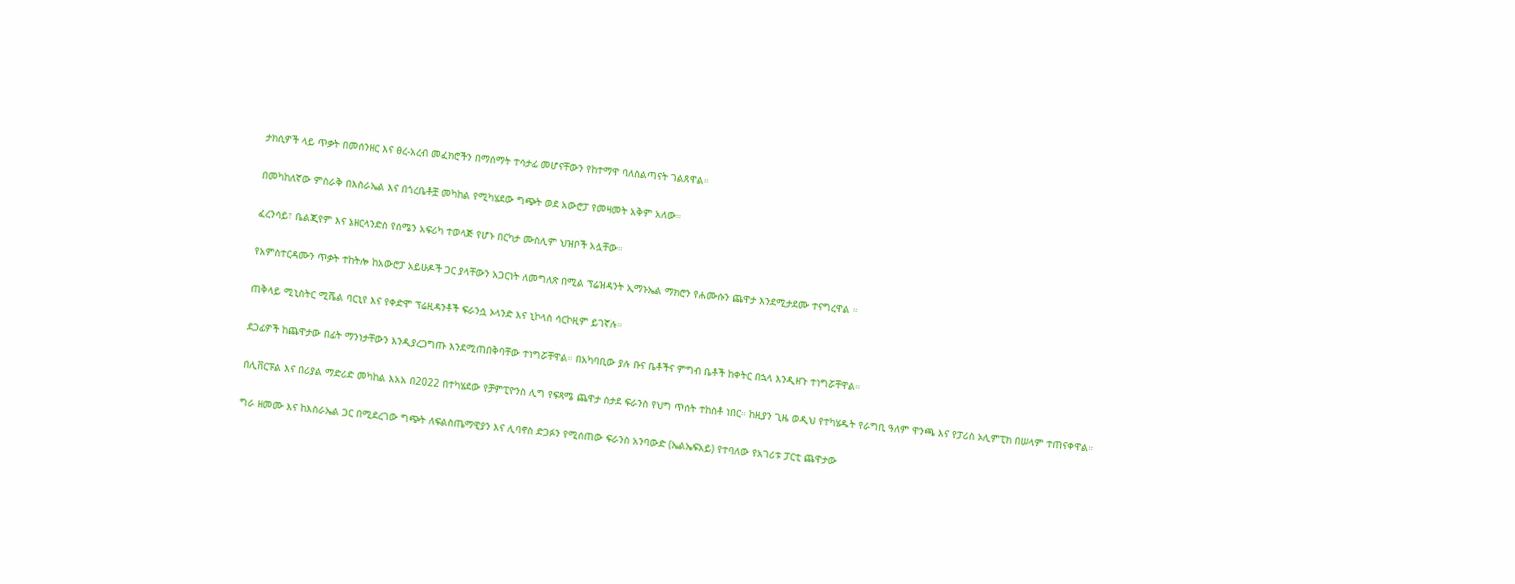ታክሲዎች ላይ ጥቃት በመሰንዘር እና ፀረ-አረብ መፈክሮችን በማሰማት ተሳታፊ መሆናቸውን የከተማዋ ባለስልጣናት ገልጸዋል።

በመካከለኛው ምስራቅ በእስራኤል እና በጎረቤቶቿ መካከል የሚካሄደው ግጭት ወደ አውሮፓ የመዛመት አቅም አለው።

ፈረንሳይ፣ ቤልጂየም እና ኔዘርላንድስ የሰሜን አፍሪካ ተወላጅ የሆኑ በርካታ ሙስሊም ህዝቦች አሏቸው።

የአምስተርዳሙን ጥቃት ተከትሎ ከአውሮፓ አይሁዶች ጋር ያላቸውን አጋርነት ለመግለጽ በሚል ፕሬዝዳንት ኢማኑኤል ማክሮን የሐሙሱን ጨዋታ እንደሚታደሙ ተናግረዋል ።

ጠቅላይ ሚኒስትር ሚሼል ባርኒየ እና የቀድሞ ፕሬዚዳንቶች ፍራንሷ ኦላንድ እና ኒኮላስ ሳርኮዚም ይገኛሉ።

ደጋፊዎች ከጨዋታው በፊት ማንነታቸውን እንዲያረጋግጡ እንደሚጠበቅባቸው ተነግሯቸዋል። በአካባቢው ያሉ ቡና ቤቶችና ምግብ ቤቶች ከቀትር በኋላ እንዲዘጉ ተነግሯቸዋል።

በሊቨርፑል እና በሪያል ማድሪድ መካከል እአአ በ2022 በተካሄደው የቻምፒዮንስ ሊግ የፍጻሜ ጨዋታ ስታደ ፍራንስ የህግ ጥሰት ተከስቶ ነበር። ከዚያን ጊዜ ወዲህ የተካሄዱት የራግቢ ዓለም ዋንጫ እና የፓሪስ ኦሊምፒክ በሠላም ተጠናቀዋል።

ግራ ዘመሙ እና ከእስራኤል ጋር በሚደረገው ግጭት ለፍልስጤማዊያን እና ሊባኖስ ድጋፉን የሚሰጠው ፍራንስ አንባውድ (ኤልኤፍአይ) የተባለው የአገሪቱ ፓርቲ ጨዋታው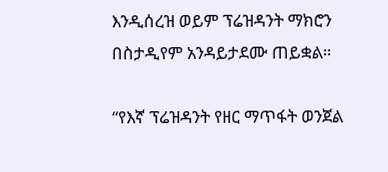እንዲሰረዝ ወይም ፕሬዝዳንት ማክሮን በስታዲየም አንዳይታደሙ ጠይቋል።

“የእኛ ፕሬዝዳንት የዘር ማጥፋት ወንጀል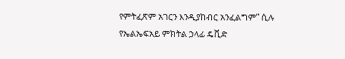የምትፈጽም አገርን እንዲያከብር አንፈልግም” ሲሉ የኤልኤፍአይ ምክትል ኃላፊ ዴቪድ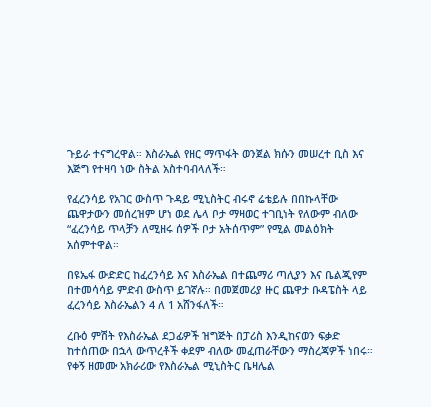ጉይራ ተናግረዋል። እስራኤል የዘር ማጥፋት ወንጀል ክሱን መሠረተ ቢስ እና እጅግ የተዛባ ነው ስትል አስተባብላለች።

የፈረንሳይ የአገር ውስጥ ጉዳይ ሚኒስትር ብሩኖ ሬቴይሉ በበኩላቸው ጨዋታውን መሰረዝም ሆነ ወደ ሌላ ቦታ ማዛወር ተገቢነት የለውም ብለው “ፈረንሳይ ጥላቻን ለሚዘሩ ሰዎች ቦታ አትሰጥም” የሚል መልዕክት አሰምተዋል።

በዩኤፋ ውድድር ከፈረንሳይ እና እስራኤል በተጨማሪ ጣሊያን እና ቤልጂየም በተመሳሳይ ምድብ ውስጥ ይገኛሉ። በመጀመሪያ ዙር ጨዋታ ቡዳፔስት ላይ ፈረንሳይ እስራኤልን 4 ለ 1 አሸንፋለች።

ረቡዕ ምሽት የእስራኤል ደጋፊዎች ዝግጅት በፓሪስ እንዲከናወን ፍቃድ ከተሰጠው በኋላ ውጥረቶች ቀደም ብለው መፈጠራቸውን ማስረጃዎች ነበሩ። የቀኝ ዘመሙ አክራሪው የእስራኤል ሚኒስትር ቤዛሌል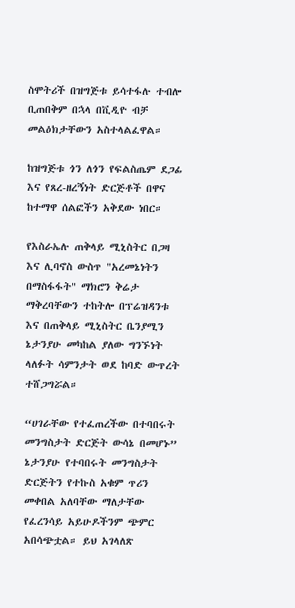ስሞትሪች በዝግጅቱ ይሳተፋሉ ተብሎ ቢጠበቅም በኋላ በቪዲዮ ብቻ መልዕክታቸውን አስተላልፈዋል።

ከዝግጅቱ ጎን ለጎን የፍልስጤም ደጋፊ እና የጸረ-ዘረኝነት ድርጅቶች በዋና ከተማዋ ሰልፎችን አቅደው ነበር።

የእስራኤሉ ጠቅላይ ሚኒስትር በጋዛ እና ሊባኖስ ውስጥ "አረመኔነትን በማስፋፋት" ማክሮን ቅሬታ ማቅረባቸውን ተከትሎ በፕሬዝዳንቱ እና በጠቅላይ ሚኒስትር ቤንያሚን ኔታንያሁ መካከል ያለው ግንኙነት ላለፉት ሳምንታት ወደ ከባድ ውጥረት ተሸጋግሯል።

“ሀገራቸው የተፈጠረችው በተባበሩት መንግስታት ድርጅት ውሳኔ በመሆኑ” ኔታንያሁ የተባበሩት መንግስታት ድርጅትን የተኩስ አቁም ጥሪን መቀበል አለባቸው ማለታቸው የፈረንሳይ አይሁዶችንም ጭምር አበሳጭቷል። ይህ አገላለጽ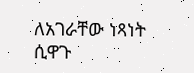ለአገራቸው ነጻነት ሲዋጉ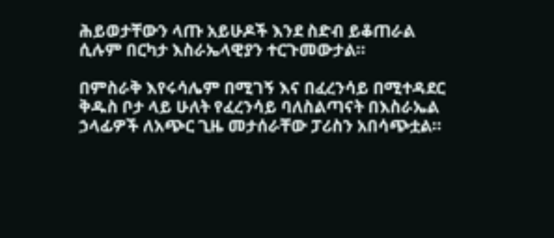ሕይወታቸውን ላጡ አይሁዶች እንደ ስድብ ይቆጠራል ሲሉም በርካታ እስራኤላዊያን ተርጉመውታል።

በምስራቅ እየሩሳሌም በሚገኝ እና በፈረንሳይ በሚተዳደር ቅዱስ ቦታ ላይ ሁለት የፈረንሳይ ባለስልጣናት በእስራኤል ኃላፊዎች ለአጭር ጊዜ መታሰራቸው ፓሪስን አበሳጭቷል።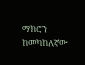ማክሮን ከመካከለኛው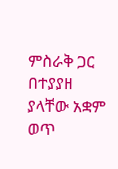ምስራቅ ጋር በተያያዘ ያላቸው አቋም ወጥ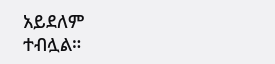አይደለም ተብሏል።